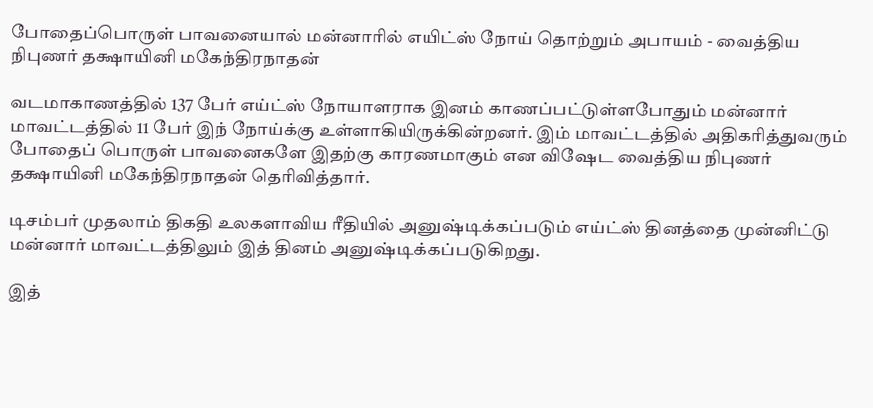போதைப்பொருள் பாவனையால் மன்னாரில் எயிட்ஸ் நோய் தொற்றும் அபாயம் - வைத்திய நிபுணர் தக்ஷாயினி மகேந்திரநாதன்

வடமாகாணத்தில் 137 பேர் எய்ட்ஸ் நோயாளராக இனம் காணப்பட்டுள்ளபோதும் மன்னார் மாவட்டத்தில் 11 பேர் இந் நோய்க்கு உள்ளாகியிருக்கின்றனர். இம் மாவட்டத்தில் அதிகரித்துவரும் போதைப் பொருள் பாவனைகளே இதற்கு காரணமாகும் என விஷேட வைத்திய நிபுணர் தக்ஷாயினி மகேந்திரநாதன் தெரிவித்தார்.

டிசம்பர் முதலாம் திகதி உலகளாவிய ரீதியில் அனுஷ்டிக்கப்படும் எய்ட்ஸ் தினத்தை முன்னிட்டு மன்னார் மாவட்டத்திலும் இத் தினம் அனுஷ்டிக்கப்படுகிறது.

இத்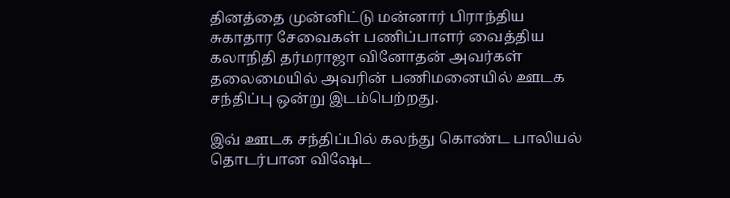தினத்தை முன்னிட்டு மன்னார் பிராந்திய சுகாதார சேவைகள் பணிப்பாளர் வைத்திய கலாநிதி தர்மராஜா வினோதன் அவர்கள் தலைமையில் அவரின் பணிமனையில் ஊடக சந்திப்பு ஒன்று இடம்பெற்றது.

இவ் ஊடக சந்திப்பில் கலந்து கொண்ட பாலியல் தொடர்பான விஷேட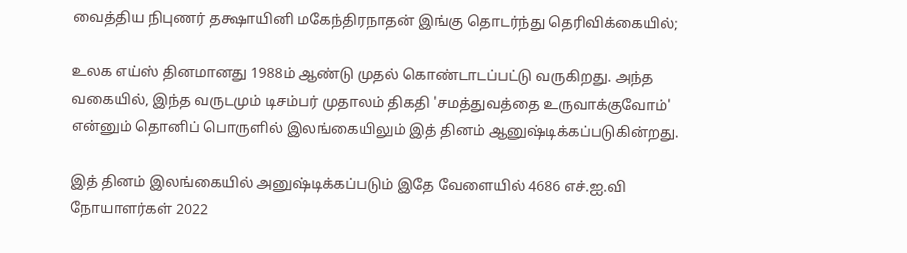வைத்திய நிபுணர் தக்ஷாயினி மகேந்திரநாதன் இங்கு தொடர்ந்து தெரிவிக்கையில்;

உலக எய்ஸ் தினமானது 1988ம் ஆண்டு முதல் கொண்டாடப்பட்டு வருகிறது. அந்த வகையில், இந்த வருடமும் டிசம்பர் முதாலம் திகதி 'சமத்துவத்தை உருவாக்குவோம்' என்னும் தொனிப் பொருளில் இலங்கையிலும் இத் தினம் ஆனுஷ்டிக்கப்படுகின்றது.

இத் தினம் இலங்கையில் அனுஷ்டிக்கப்படும் இதே வேளையில் 4686 எச்.ஐ.வி நோயாளர்கள் 2022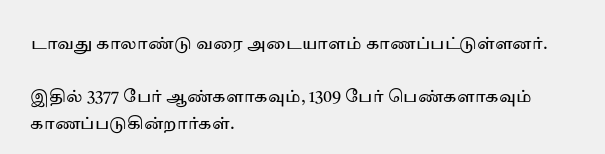டாவது காலாண்டு வரை அடையாளம் காணப்பட்டுள்ளனர்.

இதில் 3377 பேர் ஆண்களாகவும், 1309 பேர் பெண்களாகவும் காணப்படுகின்றார்கள்.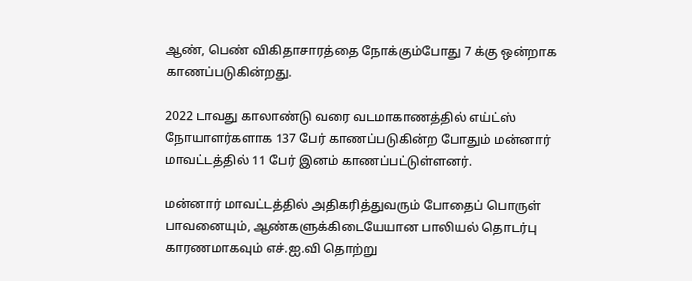ஆண், பெண் விகிதாசாரத்தை நோக்கும்போது 7 க்கு ஒன்றாக காணப்படுகின்றது.

2022 டாவது காலாண்டு வரை வடமாகாணத்தில் எய்ட்ஸ் நோயாளர்களாக 137 பேர் காணப்படுகின்ற போதும் மன்னார் மாவட்டத்தில் 11 பேர் இனம் காணப்பட்டுள்ளனர்.

மன்னார் மாவட்டத்தில் அதிகரித்துவரும் போதைப் பொருள் பாவனையும், ஆண்களுக்கிடையேயான பாலியல் தொடர்பு காரணமாகவும் எச்.ஐ.வி தொற்று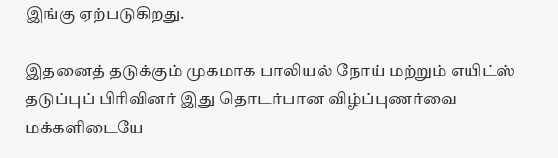இங்கு ஏற்படுகிறது.

இதனைத் தடுக்கும் முகமாக பாலியல் நோய் மற்றும் எயிட்ஸ் தடுப்புப் பிரிவினர் இது தொடர்பான விழ்ப்புணர்வை மக்களிடையே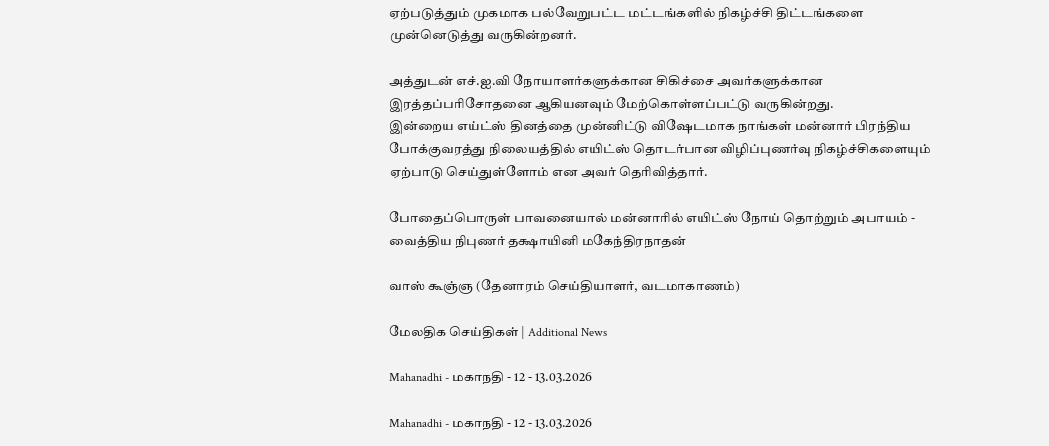ஏற்படுத்தும் முகமாக பல்வேறுபட்ட மட்டங்களில் நிகழ்ச்சி திட்டங்களை முன்னெடுத்து வருகின்றனர்.

அத்துடன் எச்.ஐ.வி நோயாளர்களுக்கான சிகிச்சை அவர்களுக்கான இரத்தப்பரிசோதனை ஆகியனவும் மேற்கொள்ளப்பட்டு வருகின்றது.
இன்றைய எய்ட்ஸ் தினத்தை முன்னிட்டு விஷேடமாக நாங்கள் மன்னார் பிரந்திய போக்குவரத்து நிலையத்தில் எயிட்ஸ் தொடர்பான விழிப்புணர்வு நிகழ்ச்சிகளையும் ஏற்பாடு செய்துள்ளோம் என அவர் தெரிவித்தார்.

போதைப்பொருள் பாவனையால் மன்னாரில் எயிட்ஸ் நோய் தொற்றும் அபாயம் - வைத்திய நிபுணர் தக்ஷாயினி மகேந்திரநாதன்

வாஸ் கூஞ்ஞ (தேனாரம் செய்தியாளர், வடமாகாணம்)

மேலதிக செய்திகள் | Additional News

Mahanadhi - மகாநதி - 12 - 13.03.2026

Mahanadhi - மகாநதி - 12 - 13.03.2026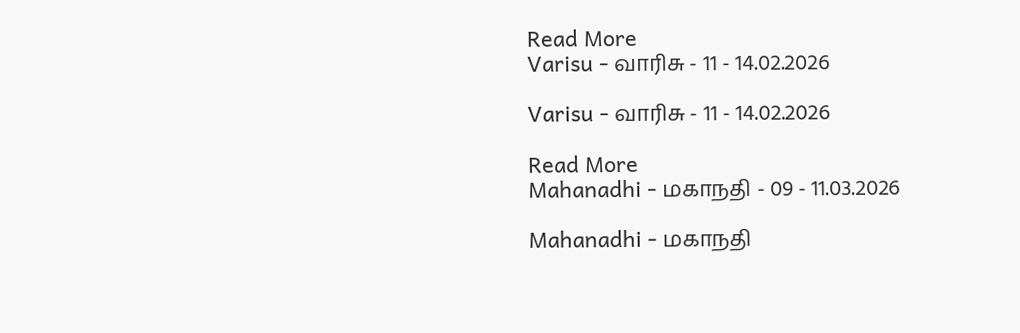Read More
Varisu - வாரிசு - 11 - 14.02.2026

Varisu - வாரிசு - 11 - 14.02.2026

Read More
Mahanadhi - மகாநதி - 09 - 11.03.2026

Mahanadhi - மகாநதி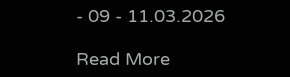- 09 - 11.03.2026

Read More